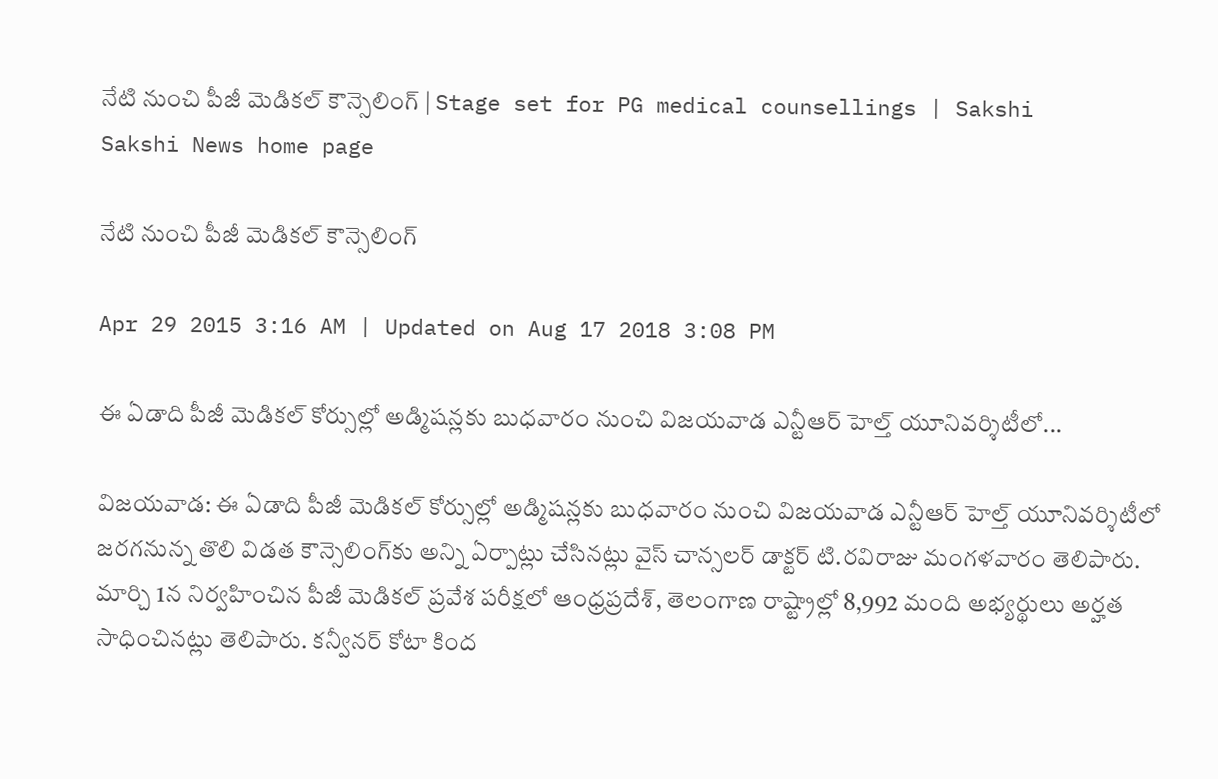నేటి నుంచి పీజీ మెడికల్ కౌన్సెలింగ్ | Stage set for PG medical counsellings | Sakshi
Sakshi News home page

నేటి నుంచి పీజీ మెడికల్ కౌన్సెలింగ్

Apr 29 2015 3:16 AM | Updated on Aug 17 2018 3:08 PM

ఈ ఏడాది పీజీ మెడికల్ కోర్సుల్లో అడ్మిషన్లకు బుధవారం నుంచి విజయవాడ ఎన్టీఆర్ హెల్త్ యూనివర్శిటీలో...

విజయవాడ: ఈ ఏడాది పీజీ మెడికల్ కోర్సుల్లో అడ్మిషన్లకు బుధవారం నుంచి విజయవాడ ఎన్టీఆర్ హెల్త్ యూనివర్శిటీలో జరగనున్న తొలి విడత కౌన్సెలింగ్‌కు అన్ని ఏర్పాట్లు చేసినట్లు వైస్ చాన్సలర్ డాక్టర్ టి.రవిరాజు మంగళవారం తెలిపారు. మార్చి 1న నిర్వహించిన పీజీ మెడికల్ ప్రవేశ పరీక్షలో ఆంధ్రప్రదేశ్, తెలంగాణ రాష్ట్రాల్లో 8,992 మంది అభ్యర్థులు అర్హత సాధించినట్లు తెలిపారు. కన్వీనర్ కోటా కింద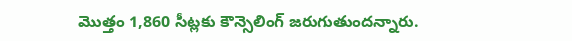మొత్తం 1,860 సీట్లకు కౌన్సెలింగ్ జరుగుతుందన్నారు.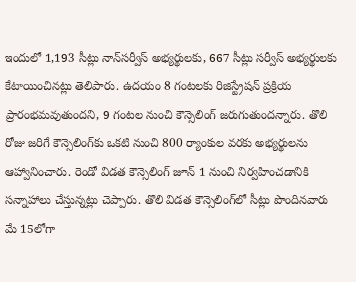ఇందులో 1,193 సీట్లు నాన్‌సర్వీస్ అభ్యర్థులకు, 667 సీట్లు సర్వీస్ అభ్యర్థులకు కేటాయించినట్లు తెలిపారు. ఉదయం 8 గంటలకు రిజిస్ట్రేషన్ ప్రక్రియ ప్రారంభమవుతుందని, 9 గంటల నుంచి కౌన్సెలింగ్ జరుగుతుందన్నారు. తొలి రోజు జరిగే కౌన్సెలింగ్‌కు ఒకటి నుంచి 800 ర్యాంకుల వరకు అభ్యర్థులను ఆహ్వానించారు. రెండో విడత కౌన్సెలింగ్ జూన్ 1 నుంచి నిర్వహించడానికి సన్నాహాలు చేస్తున్నట్లు చెప్పారు. తొలి విడత కౌన్సెలింగ్‌లో సీట్లు పొందినవారు మే 15లోగా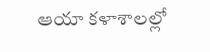ఆయా కళాశాలల్లో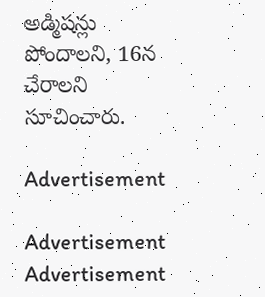అడ్మిషన్లు పోందాలని, 16న చేరాలని సూచించారు.

Advertisement

Advertisement
Advertisement